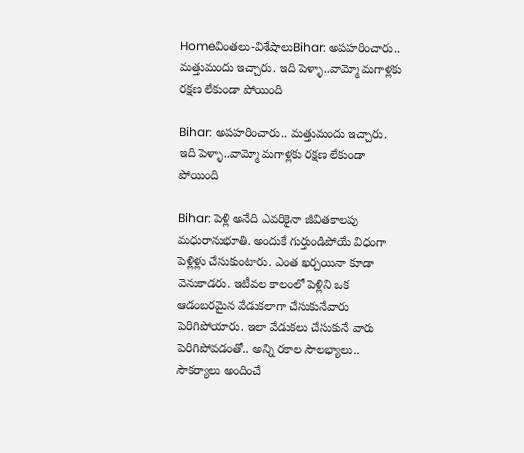Homeవింతలు-విశేషాలుBihar: అపహరించారు.. మత్తుమందు ఇచ్చారు. ఇది పెళ్ళా..వామ్మో మగాళ్లకు రక్షణ లేకుండా పోయింది

Bihar: అపహరించారు.. మత్తుమందు ఇచ్చారు. ఇది పెళ్ళా..వామ్మో మగాళ్లకు రక్షణ లేకుండా పోయింది

Bihar: పెళ్లి అనేది ఎవరికైనా జీవితకాలపు మధురానుభూతి. అందుకే గుర్తుండిపోయే విధంగా పెళ్లిళ్లు చేసుకుంటారు. ఎంత ఖర్చయినా కూడా వెనుకాడరు. ఇటీవల కాలంలో పెళ్లిని ఒక ఆడంబరమైన వేడుకలాగా చేసుకునేవారు పెరిగిపోయారు. ఇలా వేడుకలు చేసుకునే వారు పెరిగిపోవడంతో.. అన్ని రకాల సౌలభ్యాలు.. సౌకర్యాలు అందించే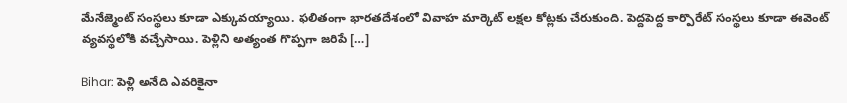మేనేజ్మెంట్ సంస్థలు కూడా ఎక్కువయ్యాయి. ఫలితంగా భారతదేశంలో వివాహ మార్కెట్ లక్షల కోట్లకు చేరుకుంది. పెద్దపెద్ద కార్పొరేట్ సంస్థలు కూడా ఈవెంట్ వ్యవస్థలోకి వచ్చేసాయి. పెళ్లిని అత్యంత గొప్పగా జరిపే […]

Bihar: పెళ్లి అనేది ఎవరికైనా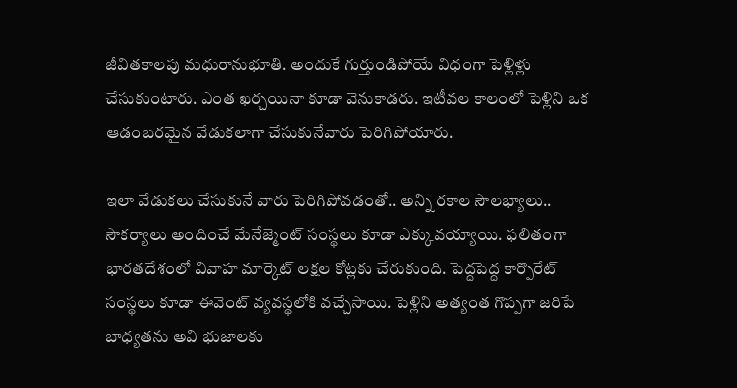జీవితకాలపు మధురానుభూతి. అందుకే గుర్తుండిపోయే విధంగా పెళ్లిళ్లు చేసుకుంటారు. ఎంత ఖర్చయినా కూడా వెనుకాడరు. ఇటీవల కాలంలో పెళ్లిని ఒక ఆడంబరమైన వేడుకలాగా చేసుకునేవారు పెరిగిపోయారు.

ఇలా వేడుకలు చేసుకునే వారు పెరిగిపోవడంతో.. అన్ని రకాల సౌలభ్యాలు.. సౌకర్యాలు అందించే మేనేజ్మెంట్ సంస్థలు కూడా ఎక్కువయ్యాయి. ఫలితంగా భారతదేశంలో వివాహ మార్కెట్ లక్షల కోట్లకు చేరుకుంది. పెద్దపెద్ద కార్పొరేట్ సంస్థలు కూడా ఈవెంట్ వ్యవస్థలోకి వచ్చేసాయి. పెళ్లిని అత్యంత గొప్పగా జరిపే బాధ్యతను అవి భుజాలకు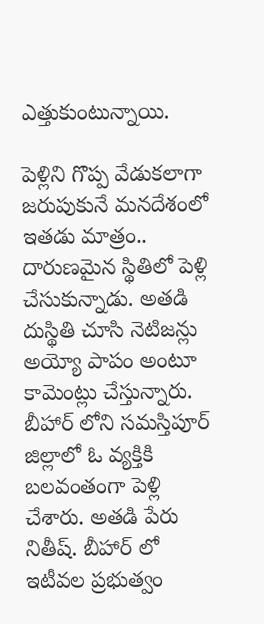ఎత్తుకుంటున్నాయి.

పెళ్లిని గొప్ప వేడుకలాగా జరుపుకునే మనదేశంలో ఇతడు మాత్రం.. దారుణమైన స్థితిలో పెళ్లి చేసుకున్నాడు. అతడి దుస్థితి చూసి నెటిజన్లు అయ్యో పాపం అంటూ కామెంట్లు చేస్తున్నారు. బీహార్ లోని సమస్తిపూర్ జిల్లాలో ఓ వ్యక్తికి బలవంతంగా పెళ్లి చేశారు. అతడి పేరు నితీష్. బీహార్ లో ఇటీవల ప్రభుత్వం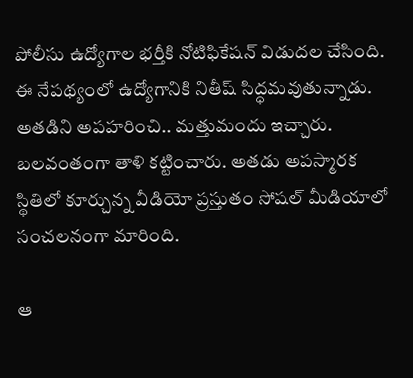పోలీసు ఉద్యోగాల భర్తీకి నోటిఫికేషన్ విడుదల చేసింది. ఈ నేపథ్యంలో ఉద్యోగానికి నితీష్ సిద్ధమవుతున్నాడు. అతడిని అపహరించి.. మత్తుమందు ఇచ్చారు. బలవంతంగా తాళి కట్టించారు. అతడు అపస్మారక స్థితిలో కూర్చున్న వీడియో ప్రస్తుతం సోషల్ మీడియాలో సంచలనంగా మారింది.

ఆ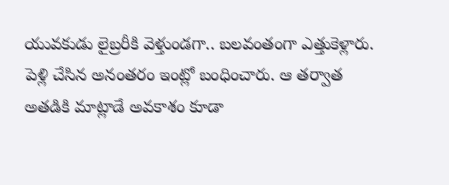యువకుడు లైబ్రరీకి వెళ్తుండగా.. బలవంతంగా ఎత్తుకెళ్లారు. పెళ్లి చేసిన అనంతరం ఇంట్లో బంధించారు. ఆ తర్వాత అతడికి మాట్లాడే అవకాశం కూడా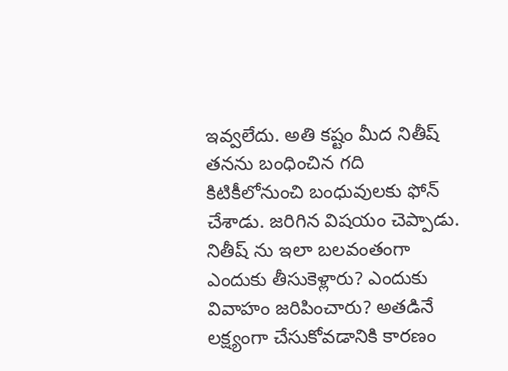ఇవ్వలేదు. అతి కష్టం మీద నితీష్ తనను బంధించిన గది కిటికీలోనుంచి బంధువులకు ఫోన్ చేశాడు. జరిగిన విషయం చెప్పాడు. నితీష్ ను ఇలా బలవంతంగా ఎందుకు తీసుకెళ్లారు? ఎందుకు వివాహం జరిపించారు? అతడినే లక్ష్యంగా చేసుకోవడానికి కారణం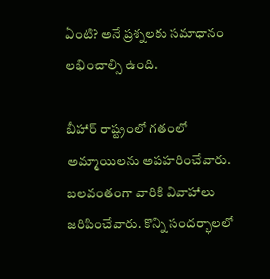ఏంటి? అనే ప్రశ్నలకు సమాధానం లభించాల్సి ఉంది.

బీహార్ రాష్ట్రంలో గతంలో అమ్మాయిలను అపహరించేవారు. బలవంతంగా వారికి వివాహాలు జరిపించేవారు. కొన్ని సందర్భాలలో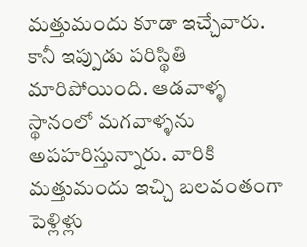మత్తుమందు కూడా ఇచ్చేవారు. కానీ ఇప్పుడు పరిస్థితి మారిపోయింది. ఆడవాళ్ళ స్థానంలో మగవాళ్ళను అపహరిస్తున్నారు. వారికి మత్తుమందు ఇచ్చి బలవంతంగా పెళ్లిళ్లు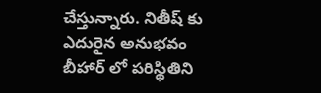చేస్తున్నారు. నితీష్ కు ఎదురైన అనుభవం బీహార్ లో పరిస్థితిని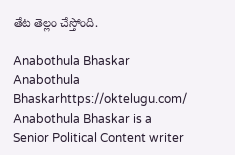తేట తెల్లం చేస్తోంది.

Anabothula Bhaskar
Anabothula Bhaskarhttps://oktelugu.com/
Anabothula Bhaskar is a Senior Political Content writer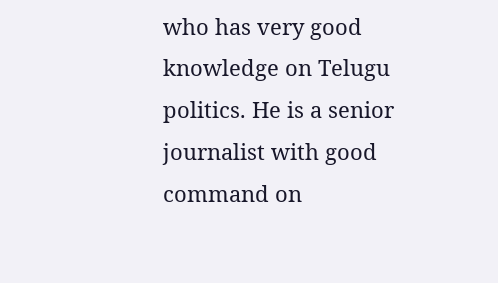who has very good knowledge on Telugu politics. He is a senior journalist with good command on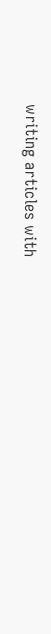writing articles with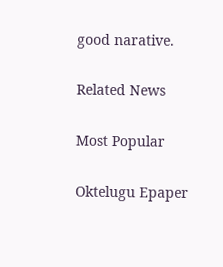good narative.

Related News

Most Popular

Oktelugu Epaper